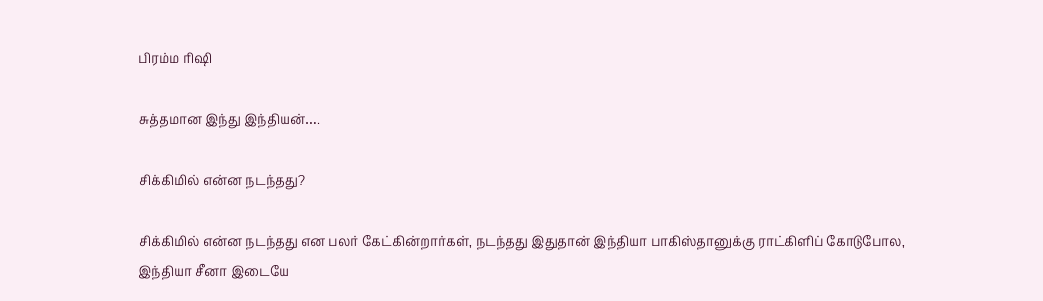பிரம்ம ரிஷி

சுத்தமான இந்து இந்தியன்….

சிக்கிமில் என்ன நடந்தது?

சிக்கிமில் என்ன நடந்தது என பலர் கேட்கின்றார்கள், நடந்தது இதுதான் இந்தியா பாகிஸ்தானுக்கு ராட்கிளிப் கோடுபோல, இந்தியா சீனா இடையே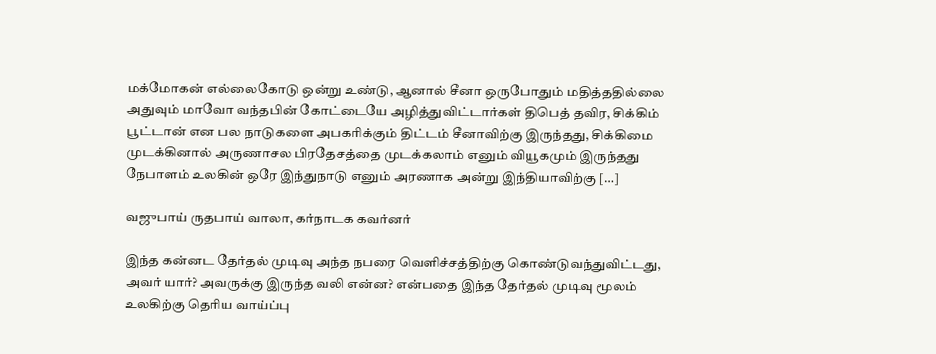மக்மோகன் எல்லைகோடு ஒன்று உண்டு, ஆனால் சீனா ஒருபோதும் மதித்ததில்லை அதுவும் மாவோ வந்தபின் கோட்டையே அழித்துவிட்டார்கள் திபெத் தவிர, சிக்கிம் பூட்டான் என பல நாடுகளை அபகரிக்கும் திட்டம் சீனாவிற்கு இருந்தது, சிக்கிமை முடக்கினால் அருணாசல பிரதேசத்தை முடக்கலாம் எனும் வியூகமும் இருந்தது நேபாளம் உலகின் ஒரே இந்துநாடு எனும் அரணாக அன்று இந்தியாவிற்கு […]

வஜுபாய் ருதபாய் வாலா, கர்நாடக கவர்னர்

இந்த கன்னட தேர்தல் முடிவு அந்த நபரை வெளிச்சத்திற்கு கொண்டுவந்துவிட்டது, அவர் யார்? அவருக்கு இருந்த வலி என்ன? என்பதை இந்த‌ தேர்தல் முடிவு மூலம் உலகிற்கு தெரிய வாய்ப்பு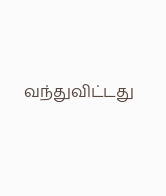வந்துவிட்டது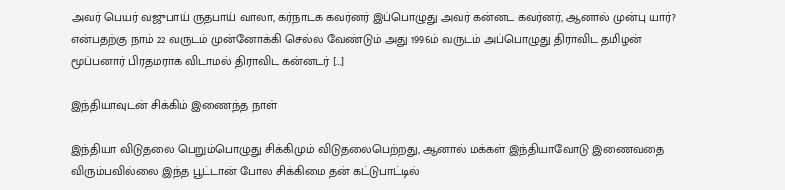அவர் பெயர் வஜுபாய் ருதபாய் வாலா, கர்நாடக கவர்னர் இப்பொழுது அவர் கன்னட கவர்னர், ஆனால் முன்பு யார்? என்பதற்கு நாம் 22 வருடம் முன்னோக்கி செல்ல வேண்டும் அது 1996ம் வருடம் அப்பொழுது திராவிட தமிழன் மூப்பனார் பிரதமராக விடாமல் திராவிட கன்னடர் […]

இந்தியாவுடன் சிக்கிம் இணைந்த நாள்

இந்தியா விடுதலை பெறும்பொழுது சிக்கிமும் விடுதலைபெற்றது, ஆனால் மக்கள் இந்தியாவோடு இணைவதை விரும்பவில்லை இந்த பூட்டான் போல சிக்கிமை தன் கட்டுபாட்டில்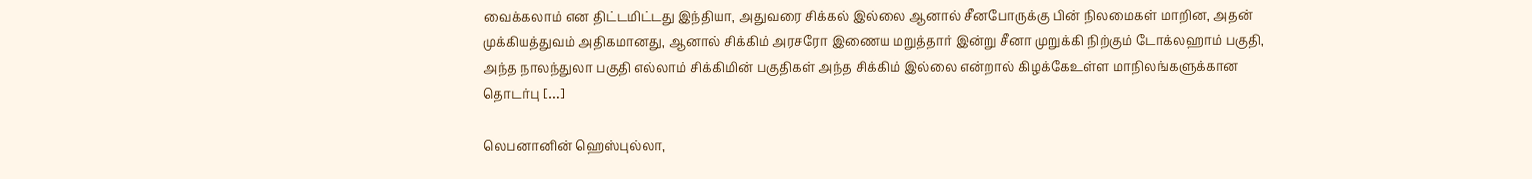வைக்கலாம் என திட்டமிட்டது இந்தியா, அதுவரை சிக்கல் இல்லை ஆனால் சீனபோருக்கு பின் நிலமைகள் மாறின, அதன் முக்கியத்துவம் அதிகமானது, ஆனால் சிக்கிம் அரசரோ இணைய மறுத்தார் இன்று சீனா முறுக்கி நிற்கும் டோக்லஹாம் பகுதி, அந்த நாலந்துலா பகுதி எல்லாம் சிக்கிமின் பகுதிகள் அந்த சிக்கிம் இல்லை என்றால் கிழக்கேஉள்ள மாநிலங்களுக்கான தொடர்பு […]

லெபனானின் ஹெஸ்புல்லா,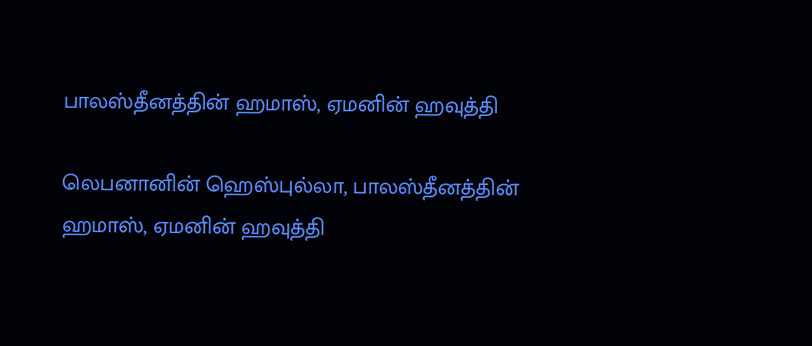பாலஸ்தீனத்தின் ஹமாஸ், ஏமனின் ஹவுத்தி

லெபனானின் ஹெஸ்புல்லா, பாலஸ்தீனத்தின் ஹமாஸ், ஏமனின் ஹவுத்தி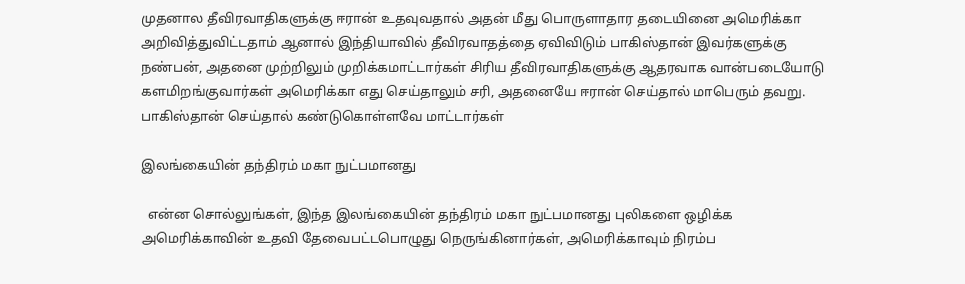முதனால தீவிரவாதிகளுக்கு ஈரான் உதவுவதால் அதன் மீது பொருளாதார தடையினை அமெரிக்கா அறிவித்துவிட்டதாம் ஆனால் இந்தியாவில் தீவிரவாதத்தை ஏவிவிடும் பாகிஸ்தான் இவர்களுக்கு நண்பன், அதனை முற்றிலும் முறிக்கமாட்டார்கள் சிரிய தீவிரவாதிகளுக்கு ஆதரவாக வான்படையோடு களமிறங்குவார்கள் அமெரிக்கா எது செய்தாலும் சரி, அதனையே ஈரான் செய்தால் மாபெரும் தவறு. பாகிஸ்தான் செய்தால் கண்டுகொள்ளவே மாட்டார்கள்

இலங்கையின் தந்திரம் மகா நுட்பமானது

  என்ன சொல்லுங்கள், இந்த இலங்கையின் தந்திரம் மகா நுட்பமானது புலிகளை ஒழிக்க அமெரிக்காவின் உதவி தேவைபட்டபொழுது நெருங்கினார்கள், அமெரிக்காவும் நிரம்ப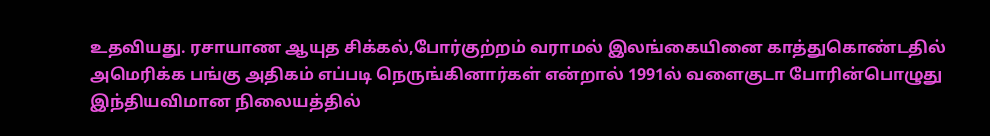உதவியது. ரசாயாண ஆயுத சிக்கல்,போர்குற்றம் வராமல் இலங்கையினை காத்துகொண்டதில் அமெரிக்க பங்கு அதிகம் எப்படி நெருங்கினார்கள் என்றால் 1991ல் வளைகுடா போரின்பொழுது இந்தியவிமான நிலையத்தில்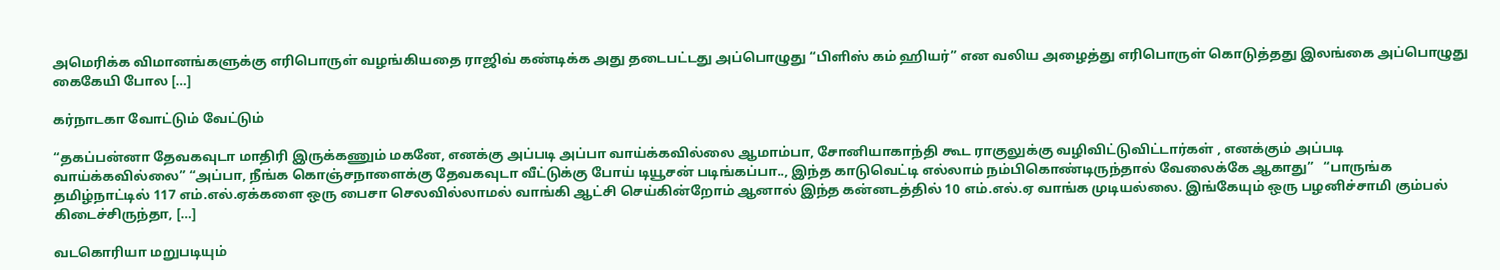அமெரிக்க விமானங்களுக்கு எரிபொருள் வழங்கியதை ராஜிவ் கண்டிக்க அது தடைபட்டது அப்பொழுது “பிளிஸ் கம் ஹியர்” என வலிய அழைத்து எரிபொருள் கொடுத்தது இலங்கை அப்பொழுது கைகேயி போல […]

கர்நாடகா வோட்டும் வேட்டும்

“தகப்பன்னா தேவகவுடா மாதிரி இருக்கணும் மகனே, எனக்கு அப்படி அப்பா வாய்க்கவில்லை ஆமாம்பா, சோனியாகாந்தி கூட ராகுலுக்கு வழிவிட்டுவிட்டார்கள் , எனக்கும் அப்படி வாய்க்கவில்லை” “அப்பா, நீங்க கொஞ்சநாளைக்கு தேவகவுடா வீட்டுக்கு போய் டியூசன் படிங்கப்பா.., இந்த காடுவெட்டி எல்லாம் நம்பிகொண்டிருந்தால் வேலைக்கே ஆகாது”   “பாருங்க தமிழ்நாட்டில் 117 எம்.எல்.ஏக்களை ஒரு பைசா செலவில்லாமல் வாங்கி ஆட்சி செய்கின்றோம் ஆனால் இந்த கன்னடத்தில் 10 எம்.எல்.ஏ வாங்க முடியல்லை. இங்கேயும் ஒரு பழனிச்சாமி கும்பல் கிடைச்சிருந்தா, […]

வடகொரியா மறுபடியும்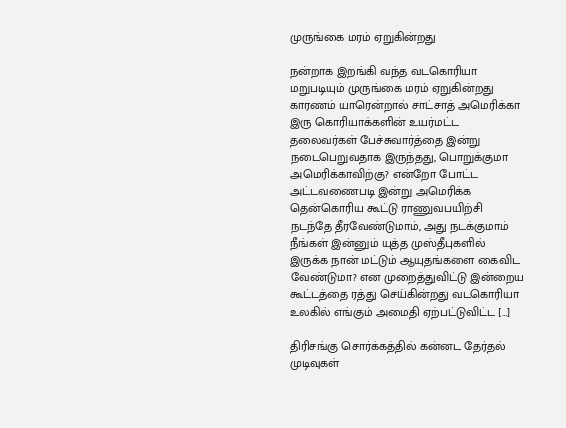முருங்கை மரம் ஏறுகின்றது

நன்றாக இறங்கி வந்த வடகொரியா மறுபடியும் முருங்கை மரம் ஏறுகின்றது காரணம் யாரென்றால் சாட்சாத் அமெரிக்கா இரு கொரியாக்களின் உயர்மட்ட தலைவர்கள் பேச்சுவார்த்தை இன்று நடைபெறுவதாக இருந்தது, பொறுக்குமா அமெரிக்காவிற்கு? என்றோ போட்ட அட்டவணைபடி இன்று அமெரிக்க தென்கொரிய கூட்டு ராணுவபயிற்சி நடந்தே தீரவேண்டுமாம், அது நடக்குமாம் நீங்கள் இன்னும் யுத்த முஸ்தீபுகளில் இருக்க நான் மட்டும் ஆயுதங்களை கைவிட வேண்டுமா? என முறைத்துவிட்டு இன்றைய கூட்டத்தை ரத்து செய்கின்றது வடகொரியா உலகில் எங்கும் அமைதி ஏற்பட்டுவிட்ட […]

திரிசங்கு சொர்க்கத்தில் கன்னட தேர்தல் முடிவுகள்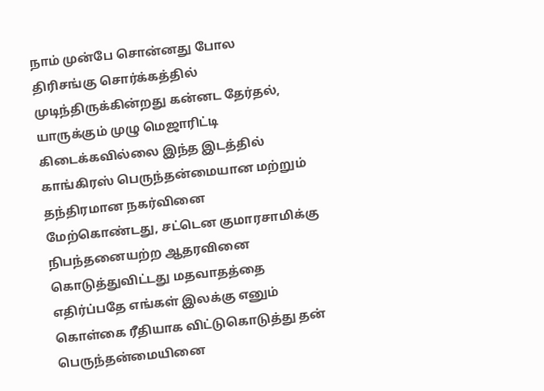நாம் முன்பே சொன்னது போல திரிசங்கு சொர்க்கத்தில் முடிந்திருக்கின்றது கன்னட தேர்தல், யாருக்கும் முழு மெஜாரிட்டி கிடைக்கவில்லை இந்த இடத்தில் காங்கிரஸ் பெருந்தன்மையான மற்றும் தந்திரமான நகர்வினை மேற்கொண்டது, சட்டென குமாரசாமிக்கு நிபந்தனையற்ற ஆதரவினை கொடுத்துவிட்டது மதவாதத்தை எதிர்ப்பதே எங்கள் இலக்கு எனும் கொள்கை ரீதியாக விட்டுகொடுத்து தன் பெருந்தன்மையினை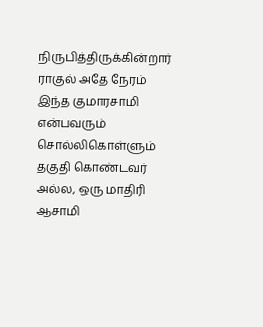நிருபித்திருக்கின்றார் ராகுல் அதே நேரம் இந்த குமாரசாமி என்பவரும் சொல்லிகொள்ளும் தகுதி கொண்டவர் அல்ல, ஒரு மாதிரி ஆசாமி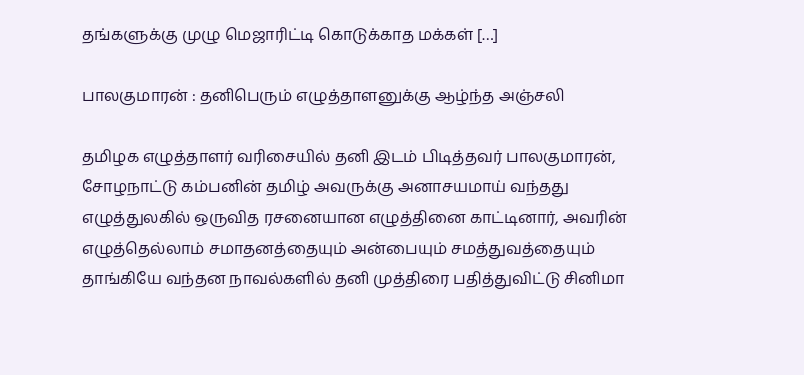தங்களுக்கு முழு மெஜாரிட்டி கொடுக்காத மக்கள் […]

பாலகுமாரன் : தனிபெரும் எழுத்தாளனுக்கு ஆழ்ந்த அஞ்சலி

தமிழக எழுத்தாளர் வரிசையில் தனி இடம் பிடித்தவர் பாலகுமாரன், சோழநாட்டு கம்பனின் தமிழ் அவருக்கு அனாசயமாய் வந்தது எழுத்துலகில் ஒருவித ரசனையான எழுத்தினை காட்டினார், அவரின் எழுத்தெல்லாம் சமாதனத்தையும் அன்பையும் சமத்துவத்தையும் தாங்கியே வந்தன‌ நாவல்களில் தனி முத்திரை பதித்துவிட்டு சினிமா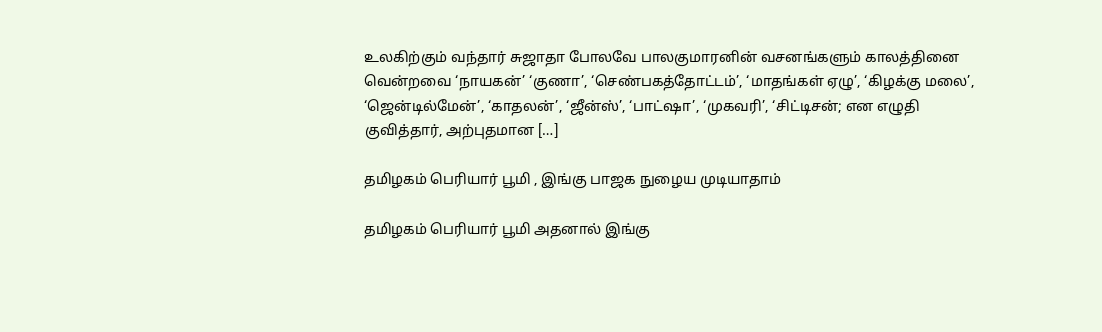உலகிற்கும் வந்தார் சுஜாதா போலவே பாலகுமாரனின் வசனங்களும் காலத்தினை வென்றவை ‘நாயகன்’ ‘குணா’, ‘செண்பகத்தோட்டம்’, ‘மாதங்கள் ஏழு’, ‘கிழக்கு மலை’, ‘ஜென்டில்மேன்’, ‘காதலன்’, ‘ஜீன்ஸ்’, ‘பாட்ஷா’, ‘முகவரி’, ‘சிட்டிசன்; என எழுதி குவித்தார், அற்புதமான […]

தமிழகம் பெரியார் பூமி , இங்கு பாஜக நுழைய முடியாதாம்

தமிழகம் பெரியார் பூமி அதனால் இங்கு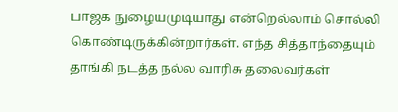பாஜக நுழையமுடியாது என்றெல்லாம் சொல்லி கொண்டிருக்கின்றார்கள். எந்த சித்தாந்தையும் தாங்கி நடத்த நல்ல வாரிசு தலைவர்கள்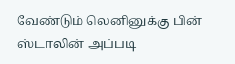வேண்டும் லெனினுக்கு பின் ஸ்டாலின் அப்படி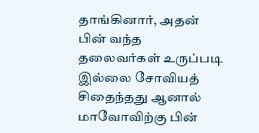தாங்கினார், அதன் பின் வந்த தலைவர்கள் உருப்படி இல்லை சோவியத் சிதைந்தது ஆனால் மாவோவிற்கு பின்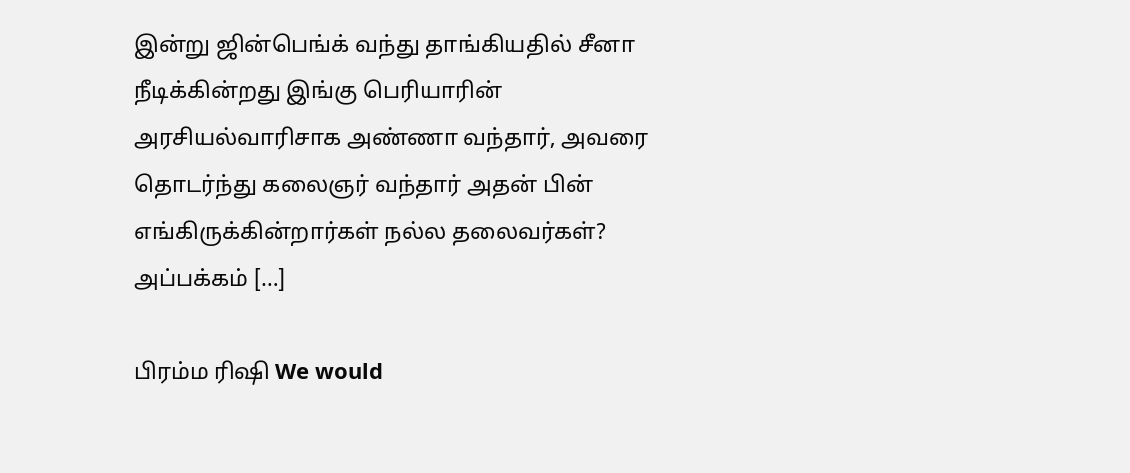இன்று ஜின்பெங்க் வந்து தாங்கியதில் சீனா நீடிக்கின்றது இங்கு பெரியாரின் அரசியல்வாரிசாக அண்ணா வந்தார், அவரை தொடர்ந்து கலைஞர் வந்தார் அதன் பின் எங்கிருக்கின்றார்கள் நல்ல தலைவர்கள்? அப்பக்கம் […]

பிரம்ம ரிஷி We would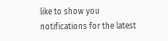like to show you notifications for the latest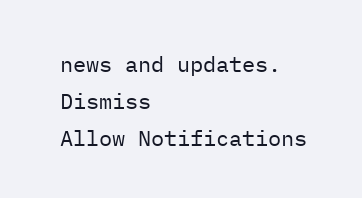news and updates.
Dismiss
Allow Notifications